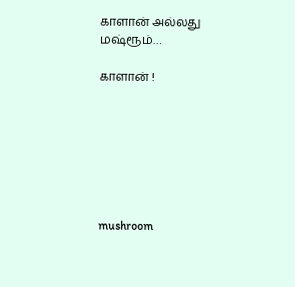காளான் அல்லது மஷ்ரூம்…

காளான் !







mushroom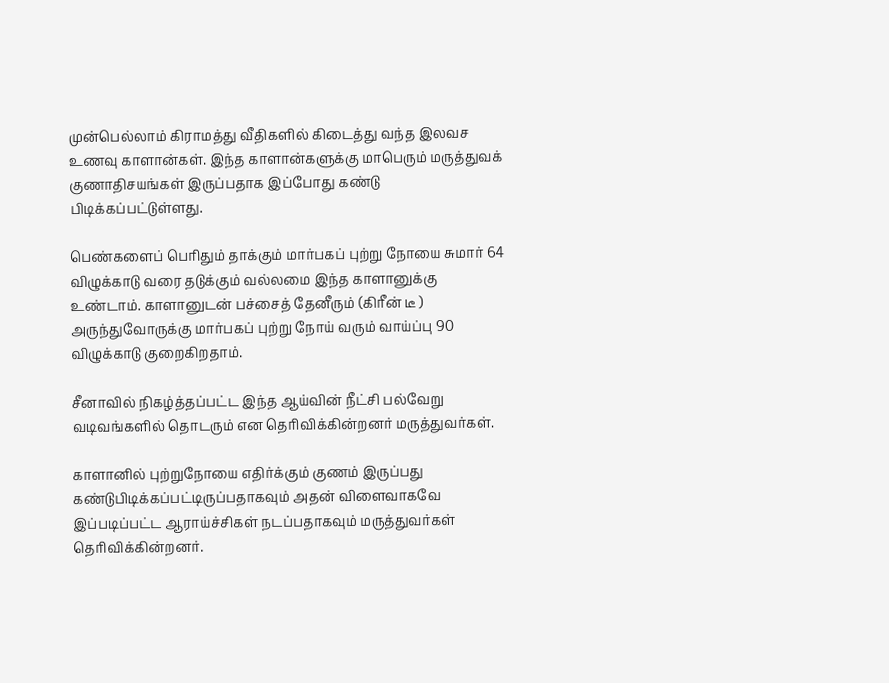முன்பெல்லாம் கிராமத்து வீதிகளில் கிடைத்து வந்த இலவச உணவு காளான்கள். இந்த காளான்களுக்கு மாபெரும் மருத்துவக் குணாதிசயங்கள் இருப்பதாக இப்போது கண்டு பிடிக்கப்பட்டுள்ளது.

பெண்களைப் பெரிதும் தாக்கும் மார்பகப் புற்று நோயை சுமார் 64 விழுக்காடு வரை தடுக்கும் வல்லமை இந்த காளானுக்கு உண்டாம். காளானுடன் பச்சைத் தேனீரும் (கிரீன் டீ ) அருந்துவோருக்கு மார்பகப் புற்று நோய் வரும் வாய்ப்பு 90 விழுக்காடு குறைகிறதாம்.

சீனாவில் நிகழ்த்தப்பட்ட இந்த ஆய்வின் நீட்சி பல்வேறு வடிவங்களில் தொடரும் என தெரிவிக்கின்றனர் மருத்துவர்கள்.

காளானில் புற்றுநோயை எதிர்க்கும் குணம் இருப்பது கண்டுபிடிக்கப்பட்டிருப்பதாகவும் அதன் விளைவாகவே இப்படிப்பட்ட ஆராய்ச்சிகள் நடப்பதாகவும் மருத்துவர்கள் தெரிவிக்கின்றனர்.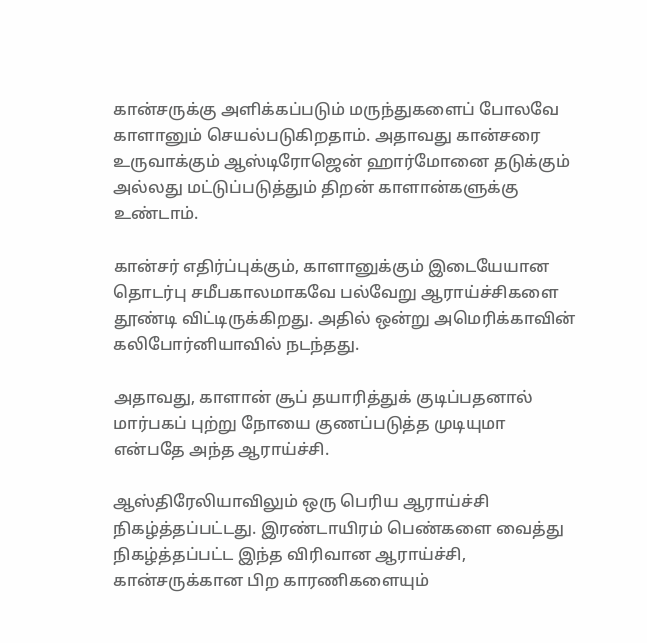கான்சருக்கு அளிக்கப்படும் மருந்துகளைப் போலவே காளானும் செயல்படுகிறதாம். அதாவது கான்சரை உருவாக்கும் ஆஸ்டிரோஜென் ஹார்மோனை தடுக்கும் அல்லது மட்டுப்படுத்தும் திறன் காளான்களுக்கு உண்டாம்.

கான்சர் எதிர்ப்புக்கும், காளானுக்கும் இடையேயான தொடர்பு சமீபகாலமாகவே பல்வேறு ஆராய்ச்சிகளை தூண்டி விட்டிருக்கிறது. அதில் ஒன்று அமெரிக்காவின் கலிபோர்னியாவில் நடந்தது.

அதாவது, காளான் சூப் தயாரித்துக் குடிப்பதனால் மார்பகப் புற்று நோயை குணப்படுத்த முடியுமா என்பதே அந்த ஆராய்ச்சி.

ஆஸ்திரேலியாவிலும் ஒரு பெரிய ஆராய்ச்சி நிகழ்த்தப்பட்டது. இரண்டாயிரம் பெண்களை வைத்து நிகழ்த்தப்பட்ட இந்த விரிவான ஆராய்ச்சி, கான்சருக்கான பிற காரணிகளையும்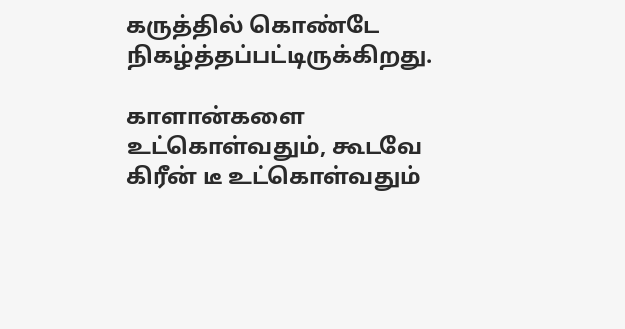கருத்தில் கொண்டே நிகழ்த்தப்பட்டிருக்கிறது.

காளான்களை உட்கொள்வதும், கூடவே கிரீன் டீ உட்கொள்வதும்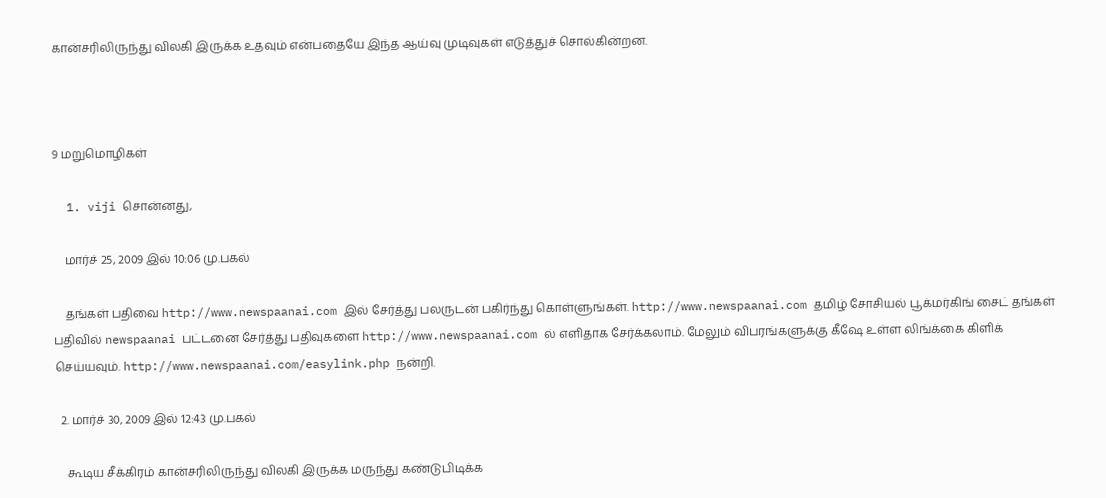கான்சரிலிருந்து விலகி இருக்க உதவும் என்பதையே இந்த ஆய்வு முடிவுகள் எடுத்துச் சொல்கின்றன.



9 மறுமொழிகள்

  1. viji சொன்னது,

    மார்ச் 25, 2009 இல் 10:06 மு.பகல்

    தங்கள் பதிவை http://www.newspaanai.com இல் சேர்த்து பலருடன் பகிர்ந்து கொள்ளுங்கள். http://www.newspaanai.com தமிழ் சோசியல் பூக்மர்கிங் சைட் தங்கள் பதிவில் newspaanai பட்டனை சேர்த்து பதிவுகளை http://www.newspaanai.com ல் எளிதாக சேர்க்கலாம். மேலும் விபரங்களுக்கு கீஷே உள்ள லிங்க்கை கிளிக் செய்யவும். http://www.newspaanai.com/easylink.php நன்றி.

  2. மார்ச் 30, 2009 இல் 12:43 மு.பகல்

    கூடிய சீக்கிரம் கான்சரிலிருந்து விலகி இருக்க மருந்து கண்டுபிடிக்க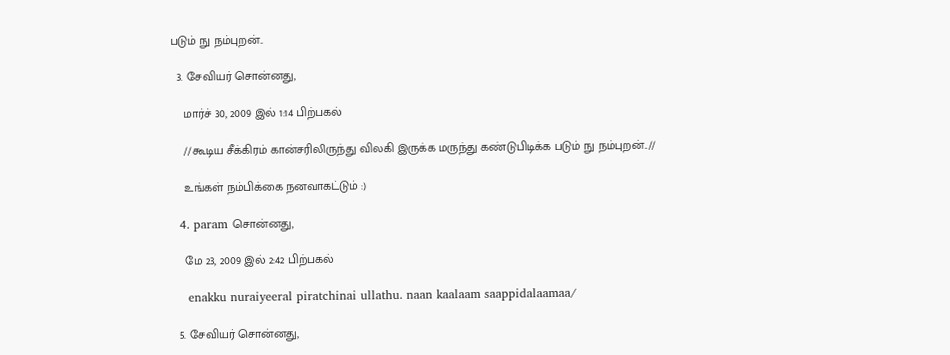படும் நு நம்புறன்..

  3. சேவியர் சொன்னது,

    மார்ச் 30, 2009 இல் 1:14 பிற்பகல்

    //கூடிய சீக்கிரம் கான்சரிலிருந்து விலகி இருக்க மருந்து கண்டுபிடிக்க படும் நு நம்புறன்..//

    உங்கள் நம்பிக்கை நனவாகட்டும் :)

  4. param சொன்னது,

    மே 23, 2009 இல் 2:42 பிற்பகல்

    enakku nuraiyeeral piratchinai ullathu. naan kaalaam saappidalaamaa/

  5. சேவியர் சொன்னது,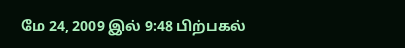மே 24, 2009 இல் 9:48 பிற்பகல்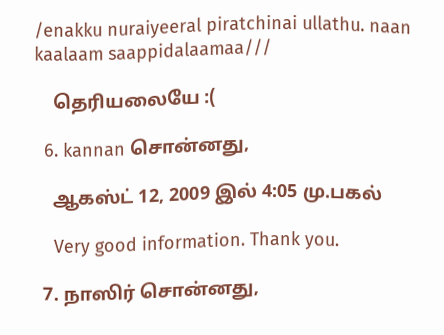/enakku nuraiyeeral piratchinai ullathu. naan kaalaam saappidalaamaa///

    தெரியலையே :(

  6. kannan சொன்னது,

    ஆகஸ்ட் 12, 2009 இல் 4:05 மு.பகல்

    Very good information. Thank you.

  7. நாஸிர் சொன்னது,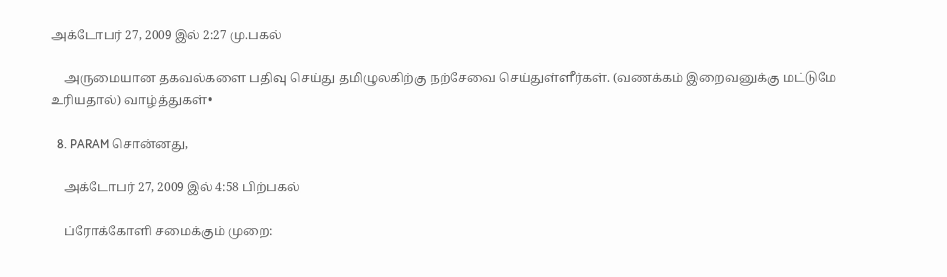அக்டோபர் 27, 2009 இல் 2:27 மு.பகல்

    அருமையான தகவல்களை பதிவு செய்து தமிழுலகிற்கு நற்சேவை செய்துள்ளீர்கள். (வணக்கம் இறைவனுக்கு மட்டுமே உரியதால்) வாழ்த்துகள்•

  8. PARAM சொன்னது,

    அக்டோபர் 27, 2009 இல் 4:58 பிற்பகல்

    ப்ரோக்கோளி சமைக்கும் முறை: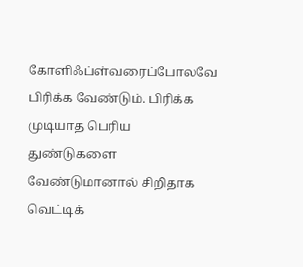கோளிஃப்ள்வரைப்போலவே பிரிக்க வேண்டும். பிரிக்க முடியாத பெரிய துண்டுகளை வேண்டுமானால் சிறிதாக வெட்டிக்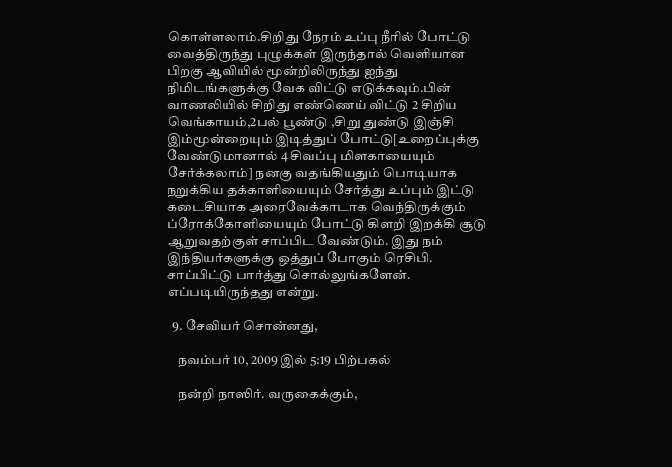கொள்ளலாம்.சிறிது நேரம் உப்பு நீரில் போட்டு வைத்திருந்து புழுக்கள் இருந்தால் வெளியான பிறகு ஆவியில் மூன்றிலிருந்து ஐந்து நிமிடங்களுக்கு வேக விட்டு எடுக்கவும்.பின் வாணலியில் சிறிது எண்ணெய் விட்டு 2 சிறிய வெங்காயம்,2பல் பூண்டு ,சிறு துண்டு இஞ்சி இம்மூன்றையும் இடித்துப் போட்டு[உறைப்புக்கு வேண்டுமானால் 4 சிவப்பு மிளகாயையும் சேர்க்கலாம்] நனகு வதங்கியதும் பொடியாக நறுக்கிய தக்காளியையும் சேர்த்து உப்பும் இட்டு கடைசியாக அரைவேக்காடாக வெந்திருக்கும் ப்ரோக்கோளியையும் போட்டு கிளறி இறக்கி சூடு ஆறுவதற்குள் சாப்பிட வேண்டும். இது நம் இந்தியர்களுக்கு ஒத்துப் போகும் ரெசிபி. சாப்பிட்டு பார்த்து சொல்லுங்களேன். எப்படியிருந்தது என்று.

  9. சேவியர் சொன்னது,

    நவம்பர் 10, 2009 இல் 5:19 பிற்பகல்

    நன்றி நாஸிர். வருகைக்கும்,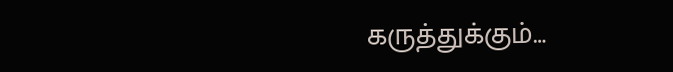கருத்துக்கும்…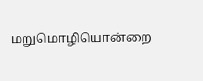மறுமொழியொன்றை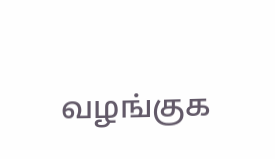வழங்குக